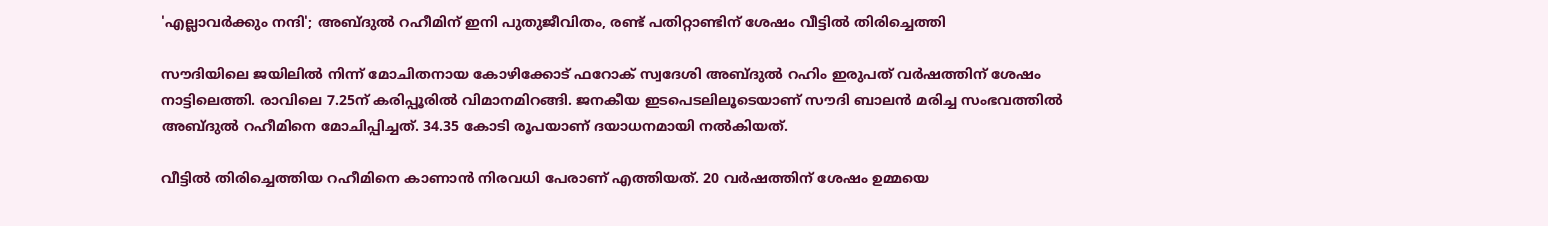'എല്ലാവർക്കും നന്ദി'; അബ്ദുൽ റഹീമിന് ഇനി പുതുജീവിതം, രണ്ട് പതിറ്റാണ്ടിന് ശേഷം വീട്ടിൽ തിരിച്ചെത്തി

സൗദിയിലെ ജയിലില്‍ നിന്ന് മോചിതനായ കോഴിക്കോട് ഫറോക് സ്വദേശി അബ്ദുല്‍ റഹിം ഇരുപത് വര്‍ഷത്തിന് ശേഷം നാട്ടിലെത്തി. രാവിലെ 7.25ന് കരിപ്പൂരില്‍ വിമാനമിറങ്ങി. ജനകീയ ഇടപെടലിലൂടെയാണ് സൗദി ബാലന്‍ മരിച്ച സംഭവത്തില്‍ അബ്ദുല്‍ റഹീമിനെ മോചിപ്പിച്ചത്. 34.35 കോടി രൂപയാണ് ദയാധനമായി നല്‍കിയത്.

വീട്ടിൽ തിരിച്ചെത്തിയ റഹീമിനെ കാണാൻ നിരവധി പേരാണ് എത്തിയത്. 20 വർഷത്തിന് ശേഷം ഉമ്മയെ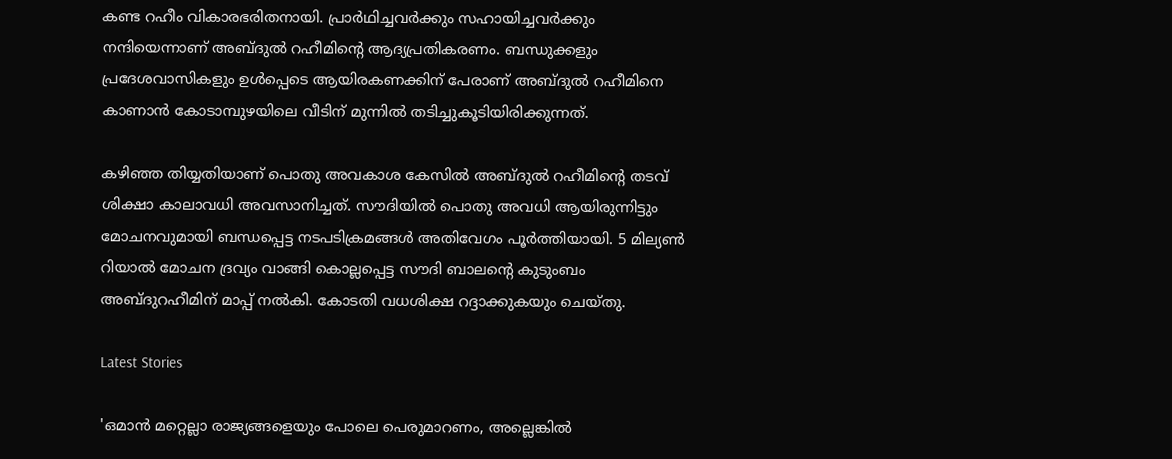കണ്ട റഹീം വികാരഭരിതനായി. പ്രാർഥിച്ചവർക്കും സഹായിച്ചവർക്കും നന്ദിയെന്നാണ് അബ്ദുൽ റഹീമിന്റെ ആദ്യപ്രതികരണം. ബന്ധുക്കളും പ്രദേശവാസികളും ഉൾപ്പെടെ ആയിരകണക്കിന് പേരാണ് അബ്ദുൽ റഹീമിനെ കാണാൻ കോടാമ്പുഴയിലെ വീടിന് മുന്നിൽ തടിച്ചുകൂടിയിരിക്കുന്നത്.

കഴിഞ്ഞ തിയ്യതിയാണ് പൊതു അവകാശ കേസില്‍ അബ്ദുല്‍ റഹീമിന്റെ തടവ് ശിക്ഷാ കാലാവധി അവസാനിച്ചത്. സൗദിയില്‍ പൊതു അവധി ആയിരുന്നിട്ടും മോചനവുമായി ബന്ധപ്പെട്ട നടപടിക്രമങ്ങള്‍ അതിവേഗം പൂര്‍ത്തിയായി. 5 മില്യണ്‍ റിയാല്‍ മോചന ദ്രവ്യം വാങ്ങി കൊല്ലപ്പെട്ട സൗദി ബാലന്റെ കുടുംബം അബ്ദുറഹീമിന് മാപ്പ് നല്‍കി. കോടതി വധശിക്ഷ റദ്ദാക്കുകയും ചെയ്തു.

Latest Stories

'ഒമാന്‍ മറ്റെല്ലാ രാജ്യങ്ങളെയും പോലെ പെരുമാറണം, അല്ലെങ്കില്‍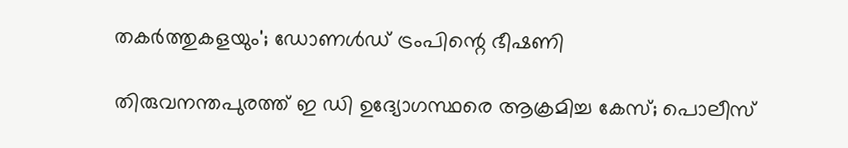തകര്‍ത്തുകളയും'; ഡോണള്‍ഡ് ട്രംപിന്റെ ഭീഷണി

തിരുവനന്തപുരത്ത് ഇ ഡി ഉദ്യോഗസ്ഥരെ ആക്രമിച്ച കേസ്; പൊലീസ്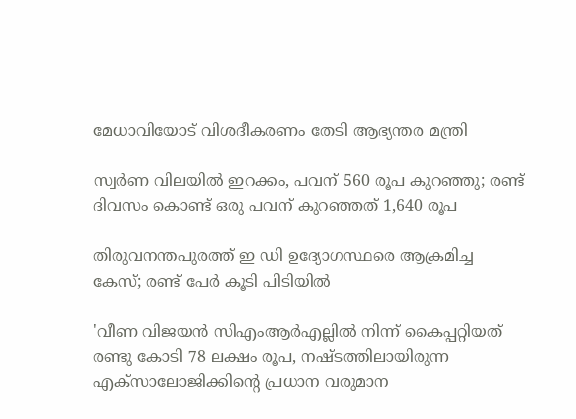മേധാവിയോട് വിശദീകരണം തേടി ആഭ്യന്തര മന്ത്രി

സ്വർണ വിലയിൽ ഇറക്കം, പവന് 560 രൂപ കുറഞ്ഞു; രണ്ട് ദിവസം കൊണ്ട് ഒരു പവന് കുറഞ്ഞത് 1,640 രൂപ

തിരുവനന്തപുരത്ത് ഇ ഡി ഉദ്യോഗസ്ഥരെ ആക്രമിച്ച കേസ്; രണ്ട് പേർ കൂടി പിടിയിൽ

'വീണ വിജയൻ സിഎംആർഎല്ലിൽ നിന്ന് കൈപ്പറ്റിയത് രണ്ടു കോടി 78 ലക്ഷം രൂപ, നഷ്ടത്തിലായിരുന്ന എക്സാലോജിക്കിന്റെ പ്രധാന വരുമാന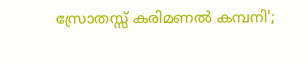സ്രോതസ്സ് കരിമണൽ കമ്പനി';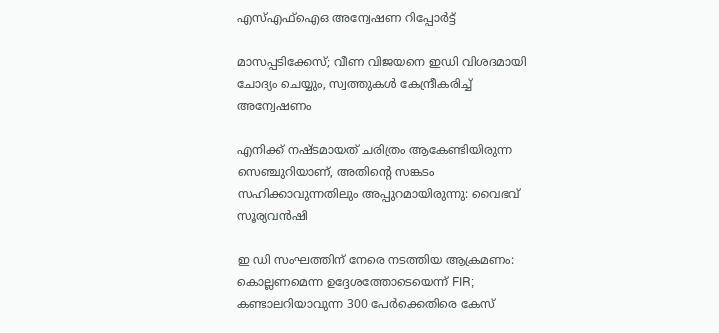എസ്എഫ്ഐഒ അന്വേഷണ റിപ്പോർട്ട്

മാസപ്പടിക്കേസ്; വീണ വിജയനെ ഇഡി വിശദമായി ചോദ്യം ചെയ്യും, സ്വത്തുകള്‍ കേന്ദ്രീകരിച്ച് അന്വേഷണം

എനിക്ക് നഷ്ടമായത് ചരിത്രം ആകേണ്ടിയിരുന്ന സെഞ്ചുറിയാണ്, അതിന്റെ സങ്കടം സഹിക്കാവുന്നതിലും അപ്പുറമായിരുന്നു: വൈഭവ് സൂര്യവൻഷി

ഇ ഡി സംഘത്തിന് നേരെ നടത്തിയ ആക്രമണം: കൊല്ലണമെന്ന ഉദ്ദേശത്തോടെയെന്ന് FIR; കണ്ടാലറിയാവുന്ന 300 പേര്‍ക്കെതിരെ കേസ്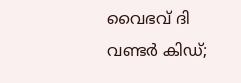വൈഭവ് ദി വണ്ടർ കിഡ്;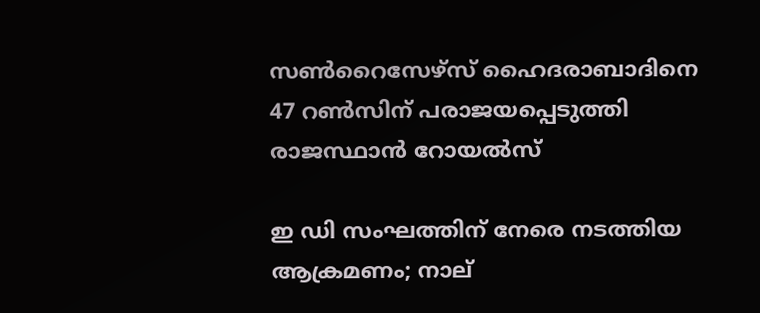സൺറൈസേഴ്‌സ് ഹൈദരാബാദിനെ 47 റൺസിന് പരാജയപ്പെടുത്തി രാജസ്ഥാൻ റോയൽസ്

ഇ ഡി സംഘത്തിന് നേരെ നടത്തിയ ആക്രമണം; നാല്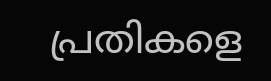പ്രതികളെ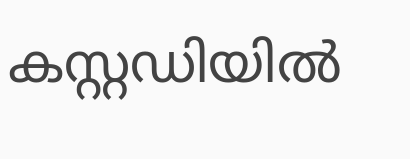കസ്റ്റഡിയിൽ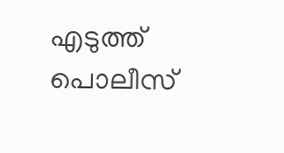എടുത്ത് പൊലീസ്